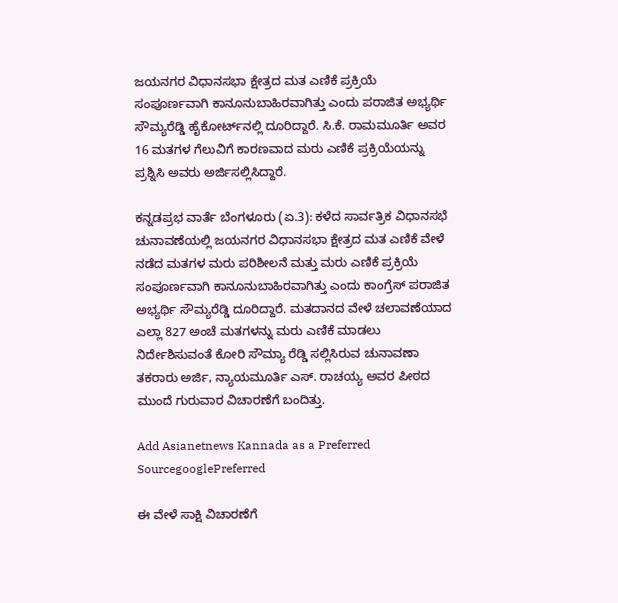ಜಯನಗರ ವಿಧಾನಸಭಾ ಕ್ಷೇತ್ರದ ಮತ ಎಣಿಕೆ ಪ್ರಕ್ರಿಯೆ ಸಂಪೂರ್ಣವಾಗಿ ಕಾನೂನುಬಾಹಿರವಾಗಿತ್ತು ಎಂದು ಪರಾಜಿತ ಅಭ್ಯರ್ಥಿ ಸೌಮ್ಯರೆಡ್ಡಿ ಹೈಕೋರ್ಟ್‌ನಲ್ಲಿ ದೂರಿದ್ದಾರೆ. ಸಿ.ಕೆ. ರಾಮಮೂರ್ತಿ ಅವರ 16 ಮತಗಳ ಗೆಲುವಿಗೆ ಕಾರಣವಾದ ಮರು ಎಣಿಕೆ ಪ್ರಕ್ರಿಯೆಯನ್ನು ಪ್ರಶ್ನಿಸಿ ಅವರು ಅರ್ಜಿಸಲ್ಲಿಸಿದ್ದಾರೆ.

ಕನ್ನಡಪ್ರಭ ವಾರ್ತೆ ಬೆಂಗಳೂರು (ಏ.3): ಕಳೆದ ಸಾರ್ವತ್ರಿಕ ವಿಧಾನಸಭೆ ಚುನಾವಣೆಯಲ್ಲಿ ಜಯನಗರ ವಿಧಾನಸಭಾ ಕ್ಷೇತ್ರದ ಮತ ಎಣಿಕೆ ವೇಳೆ ನಡೆದ ಮತಗಳ ಮರು ಪರಿಶೀಲನೆ ಮತ್ತು ಮರು ಎಣಿಕೆ ಪ್ರಕ್ರಿಯೆ ಸಂಪೂರ್ಣವಾಗಿ ಕಾನೂನುಬಾಹಿರವಾಗಿತ್ತು ಎಂದು ಕಾಂಗ್ರೆಸ್ ಪರಾಜಿತ ಅಭ್ಯರ್ಥಿ ಸೌಮ್ಯರೆಡ್ಡಿ ದೂರಿದ್ದಾರೆ. ಮತದಾನದ ವೇಳೆ ಚಲಾವಣೆಯಾದ ಎಲ್ಲಾ 827 ಅಂಚೆ ಮತಗಳನ್ನು ಮರು ಎಣಿಕೆ ಮಾಡಲು ನಿರ್ದೇಶಿಸುವಂತೆ ಕೋರಿ ಸೌಮ್ಯಾ ರೆಡ್ಡಿ ಸಲ್ಲಿಸಿರುವ ಚುನಾವಣಾ ತಕರಾರು ಅರ್ಜಿ, ನ್ಯಾಯಮೂರ್ತಿ ಎಸ್. ರಾಚಯ್ಯ ಅವರ ಪೀಠದ ಮುಂದೆ ಗುರುವಾರ ವಿಚಾರಣೆಗೆ ಬಂದಿತ್ತು.

Add Asianetnews Kannada as a Preferred SourcegooglePreferred

ಈ ವೇಳೆ ಸಾಕ್ಷಿ ವಿಚಾರಣೆಗೆ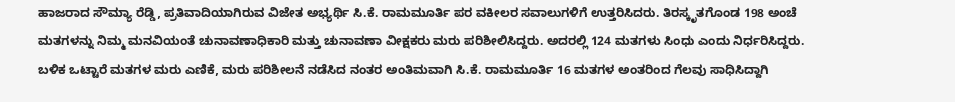ಹಾಜರಾದ ಸೌಮ್ಯಾ ರೆಡ್ಡಿ, ಪ್ರತಿವಾದಿಯಾಗಿರುವ ವಿಜೇತ ಅಭ್ಯರ್ಥಿ ಸಿ.ಕೆ. ರಾಮಮೂರ್ತಿ ಪರ ವಕೀಲರ ಸವಾಲುಗಳಿಗೆ ಉತ್ತರಿಸಿದರು. ತಿರಸ್ಕೃತಗೊಂಡ 198 ಅಂಚೆ ಮತಗಳನ್ನು ನಿಮ್ಮ ಮನವಿಯಂತೆ ಚುನಾವಣಾಧಿಕಾರಿ ಮತ್ತು ಚುನಾವಣಾ ವೀಕ್ಷಕರು ಮರು ಪರಿಶೀಲಿಸಿದ್ದರು. ಅದರಲ್ಲಿ 124 ಮತಗಳು ಸಿಂಧು ಎಂದು ನಿರ್ಧರಿಸಿದ್ದರು. ಬಳಿಕ ಒಟ್ಟಾರೆ ಮತಗಳ ಮರು ಎಣಿಕೆ, ಮರು ಪರಿಶೀಲನೆ ನಡೆಸಿದ ನಂತರ ಅಂತಿಮವಾಗಿ ಸಿ.ಕೆ. ರಾಮಮೂರ್ತಿ 16 ಮತಗಳ ಅಂತರಿಂದ ಗೆಲವು ಸಾಧಿಸಿದ್ದಾಗಿ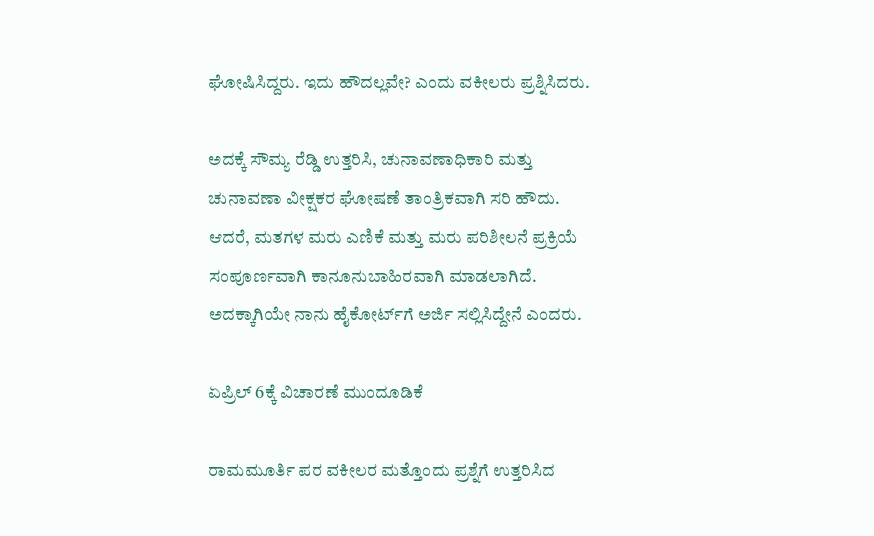ಘೋಷಿಸಿದ್ದರು. ಇದು ಹೌದಲ್ಲವೇ? ಎಂದು ವಕೀಲರು ಪ್ರಶ್ನಿಸಿದರು.

ಅದಕ್ಕೆ ಸೌಮ್ಯ ರೆಡ್ಡಿ ಉತ್ತರಿಸಿ, ಚುನಾವಣಾಧಿಕಾರಿ ಮತ್ತು ಚುನಾವಣಾ ವೀಕ್ಷಕರ ಘೋಷಣೆ ತಾಂತ್ರಿಕವಾಗಿ ಸರಿ ಹೌದು. ಆದರೆ, ಮತಗಳ ಮರು ಎಣಿಕೆ ಮತ್ತು ಮರು ಪರಿಶೀಲನೆ ಪ್ರಕ್ರಿಯೆ ಸಂಪೂರ್ಣವಾಗಿ ಕಾನೂನುಬಾಹಿರವಾಗಿ ಮಾಡಲಾಗಿದೆ. ಅದಕ್ಕಾಗಿಯೇ ನಾನು ಹೈಕೋರ್ಟ್‌ಗೆ ಅರ್ಜಿ ಸಲ್ಲಿಸಿದ್ದೇನೆ ಎಂದರು.

ಏಪ್ರಿಲ್‌ 6ಕ್ಕೆ ವಿಚಾರಣೆ ಮುಂದೂಡಿಕೆ

ರಾಮಮೂರ್ತಿ ಪರ ವಕೀಲರ ಮತ್ತೊಂದು ಪ್ರಶ್ನೆಗೆ ಉತ್ತರಿಸಿದ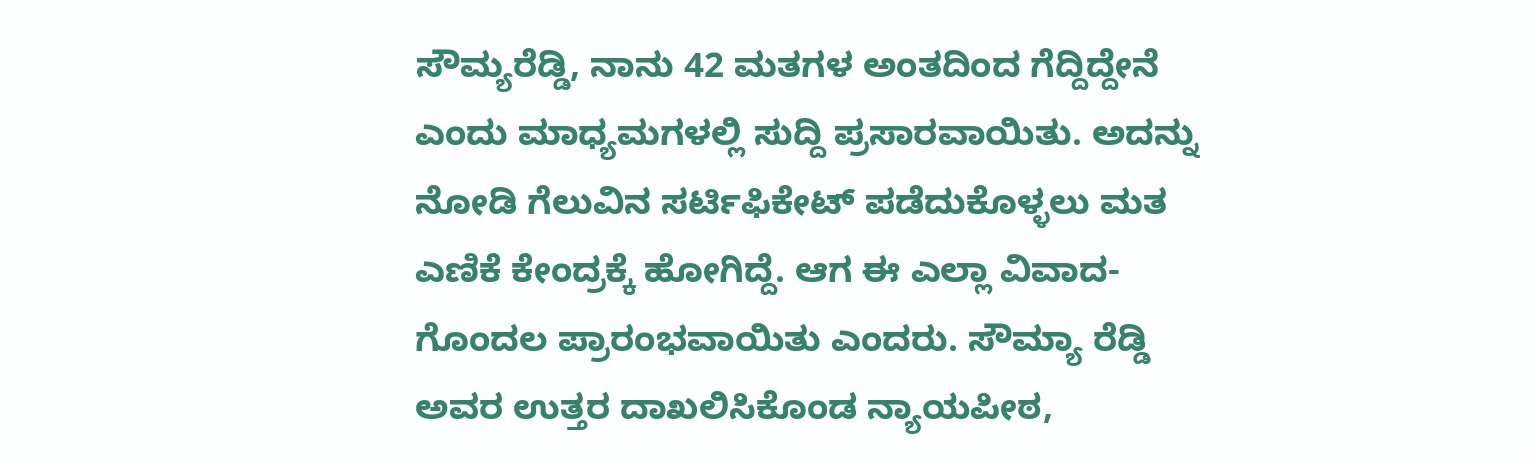ಸೌಮ್ಯರೆಡ್ಡಿ, ನಾನು 42 ಮತಗಳ ಅಂತದಿಂದ ಗೆದ್ದಿದ್ದೇನೆ ಎಂದು ಮಾಧ್ಯಮಗಳಲ್ಲಿ ಸುದ್ದಿ ಪ್ರಸಾರವಾಯಿತು. ಅದನ್ನು ನೋಡಿ ಗೆಲುವಿನ ಸರ್ಟಿಫಿಕೇಟ್ ಪಡೆದುಕೊಳ್ಳಲು ಮತ ಎಣಿಕೆ ಕೇಂದ್ರಕ್ಕೆ ಹೋಗಿದ್ದೆ. ಆಗ ಈ ಎಲ್ಲಾ ವಿವಾದ-ಗೊಂದಲ ಪ್ರಾರಂಭವಾಯಿತು ಎಂದರು. ಸೌಮ್ಯಾ ರೆಡ್ಡಿ ಅವರ ಉತ್ತರ ದಾಖಲಿಸಿಕೊಂಡ ನ್ಯಾಯಪೀಠ,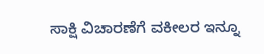ಸಾಕ್ಷಿ ವಿಚಾರಣೆಗೆ ವಕೀಲರ ಇನ್ನೂ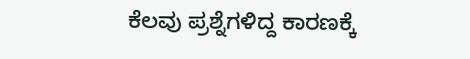ಕೆಲವು ಪ್ರಶ್ನೆಗಳಿದ್ದ ಕಾರಣಕ್ಕೆ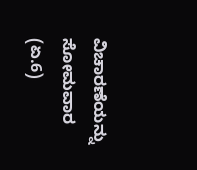ವಿಚಾರಣೆಯನ್ನು ಸೋಮವಾರ (ಏ.6)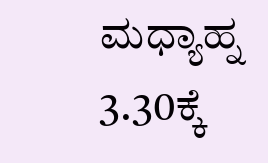ಮಧ್ಯಾಹ್ನ 3.30ಕ್ಕೆ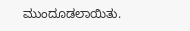ಮುಂದೂಡಲಾಯಿತು.